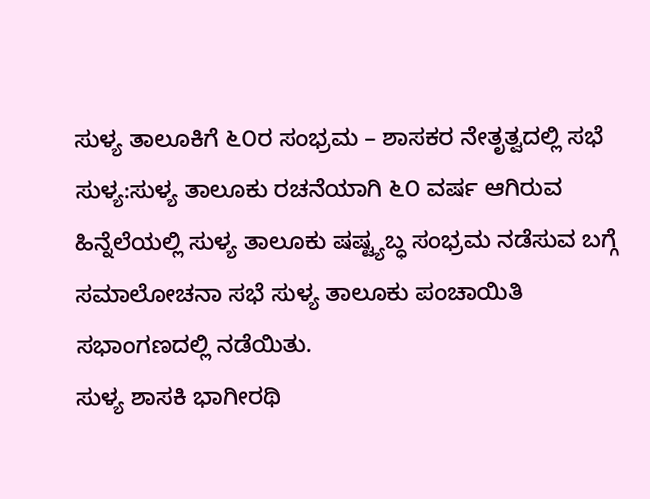ಸುಳ್ಯ ತಾಲೂಕಿಗೆ ೬೦ರ ಸಂಭ್ರಮ – ಶಾಸಕರ ನೇತೃತ್ವದಲ್ಲಿ ಸಭೆ
ಸುಳ್ಯ:ಸುಳ್ಯ ತಾಲೂಕು ರಚನೆಯಾಗಿ ೬೦ ವರ್ಷ ಆಗಿರುವ ಹಿನ್ನೆಲೆಯಲ್ಲಿ ಸುಳ್ಯ ತಾಲೂಕು ಷಷ್ಟ್ಯಬ್ಧ ಸಂಭ್ರಮ ನಡೆಸುವ ಬಗ್ಗೆ ಸಮಾಲೋಚನಾ ಸಭೆ ಸುಳ್ಯ ತಾಲೂಕು ಪಂಚಾಯಿತಿ ಸಭಾಂಗಣದಲ್ಲಿ ನಡೆಯಿತು.
ಸುಳ್ಯ ಶಾಸಕಿ ಭಾಗೀರಥಿ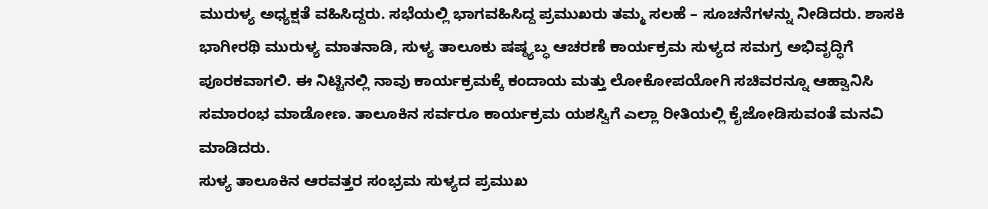ಮುರುಳ್ಯ ಅಧ್ಯಕ್ಷತೆ ವಹಿಸಿದ್ದರು. ಸಭೆಯಲ್ಲಿ ಭಾಗವಹಿಸಿದ್ದ ಪ್ರಮುಖರು ತಮ್ಮ ಸಲಹೆ – ಸೂಚನೆಗಳನ್ನು ನೀಡಿದರು. ಶಾಸಕಿ ಭಾಗೀರಥಿ ಮುರುಳ್ಯ ಮಾತನಾಡಿ, ಸುಳ್ಯ ತಾಲೂಕು ಷಷ್ಠ್ಯಬ್ಧ ಆಚರಣೆ ಕಾರ್ಯಕ್ರಮ ಸುಳ್ಯದ ಸಮಗ್ರ ಅಭಿವೃದ್ಧಿಗೆ ಪೂರಕವಾಗಲಿ. ಈ ನಿಟ್ಟಿನಲ್ಲಿ ನಾವು ಕಾರ್ಯಕ್ರಮಕ್ಕೆ ಕಂದಾಯ ಮತ್ತು ಲೋಕೋಪಯೋಗಿ ಸಚಿವರನ್ನೂ ಆಹ್ವಾನಿಸಿ ಸಮಾರಂಭ ಮಾಡೋಣ. ತಾಲೂಕಿನ ಸರ್ವರೂ ಕಾರ್ಯಕ್ರಮ ಯಶಸ್ವಿಗೆ ಎಲ್ಲಾ ರೀತಿಯಲ್ಲಿ ಕೈಜೋಡಿಸುವಂತೆ ಮನವಿ ಮಾಡಿದರು.
ಸುಳ್ಯ ತಾಲೂಕಿನ ಆರವತ್ತರ ಸಂಭ್ರಮ ಸುಳ್ಯದ ಪ್ರಮುಖ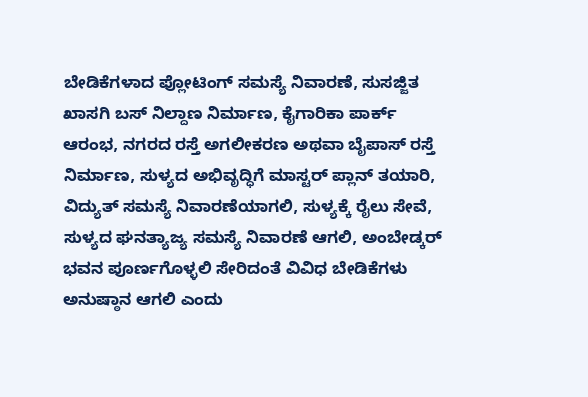ಬೇಡಿಕೆಗಳಾದ ಪ್ಲೋಟಿಂಗ್ ಸಮಸ್ಯೆ ನಿವಾರಣೆ, ಸುಸಜ್ಜಿತ ಖಾಸಗಿ ಬಸ್ ನಿಲ್ದಾಣ ನಿರ್ಮಾಣ, ಕೈಗಾರಿಕಾ ಪಾರ್ಕ್ ಆರಂಭ, ನಗರದ ರಸ್ತೆ ಅಗಲೀಕರಣ ಅಥವಾ ಬೈಪಾಸ್ ರಸ್ತೆ ನಿರ್ಮಾಣ, ಸುಳ್ಯದ ಅಭಿವೃದ್ಧಿಗೆ ಮಾಸ್ಟರ್ ಪ್ಲಾನ್ ತಯಾರಿ, ವಿದ್ಯುತ್ ಸಮಸ್ಯೆ ನಿವಾರಣೆಯಾಗಲಿ, ಸುಳ್ಯಕ್ಕೆ ರೈಲು ಸೇವೆ, ಸುಳ್ಯದ ಘನತ್ಯಾಜ್ಯ ಸಮಸ್ಯೆ ನಿವಾರಣೆ ಆಗಲಿ, ಅಂಬೇಡ್ಕರ್ ಭವನ ಪೂರ್ಣಗೊಳ್ಳಲಿ ಸೇರಿದಂತೆ ವಿವಿಧ ಬೇಡಿಕೆಗಳು ಅನುಷ್ಠಾನ ಆಗಲಿ ಎಂದು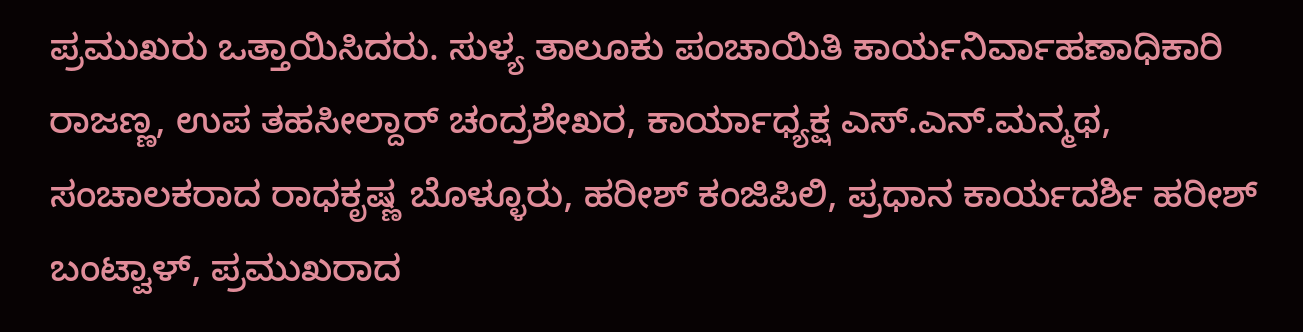ಪ್ರಮುಖರು ಒತ್ತಾಯಿಸಿದರು. ಸುಳ್ಯ ತಾಲೂಕು ಪಂಚಾಯಿತಿ ಕಾರ್ಯನಿರ್ವಾಹಣಾಧಿಕಾರಿ ರಾಜಣ್ಣ, ಉಪ ತಹಸೀಲ್ದಾರ್ ಚಂದ್ರಶೇಖರ, ಕಾರ್ಯಾಧ್ಯಕ್ಷ ಎಸ್.ಎನ್.ಮನ್ಮಥ, ಸಂಚಾಲಕರಾದ ರಾಧಕೃಷ್ಣ ಬೊಳ್ಳೂರು, ಹರೀಶ್ ಕಂಜಿಪಿಲಿ, ಪ್ರಧಾನ ಕಾರ್ಯದರ್ಶಿ ಹರೀಶ್ ಬಂಟ್ವಾಳ್, ಪ್ರಮುಖರಾದ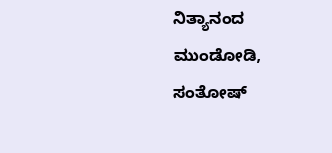ನಿತ್ಯಾನಂದ ಮುಂಡೋಡಿ, ಸಂತೋಷ್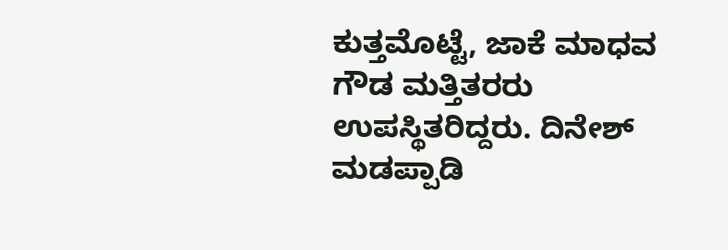ಕುತ್ತಮೊಟ್ಟೆ, ಜಾಕೆ ಮಾಧವ ಗೌಡ ಮತ್ತಿತರರು ಉಪಸ್ಥಿತರಿದ್ದರು. ದಿನೇಶ್ ಮಡಪ್ಪಾಡಿ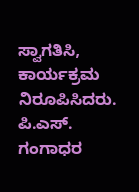ಸ್ವಾಗತಿಸಿ, ಕಾರ್ಯಕ್ರಮ ನಿರೂಪಿಸಿದರು. ಪಿ.ಎಸ್. ಗಂಗಾಧರ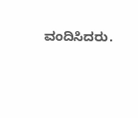ವಂದಿಸಿದರು.